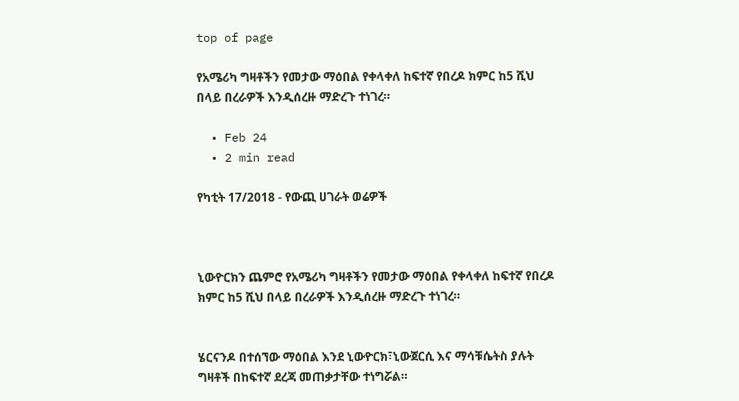top of page

የአሜሪካ ግዛቶችን የመታው ማዕበል የቀላቀለ ከፍተኛ የበረዶ ክምር ከ5 ሺህ በላይ በረራዎች እንዲሰረዙ ማድረጉ ተነገረ።

  • Feb 24
  • 2 min read

የካቲት 17/2018 - የውጪ ሀገራት ወሬዎች



ኒውዮርክን ጨምሮ የአሜሪካ ግዛቶችን የመታው ማዕበል የቀላቀለ ከፍተኛ የበረዶ ክምር ከ5 ሺህ በላይ በረራዎች እንዲሰረዙ ማድረጉ ተነገረ።


ሄርናንዶ በተሰኘው ማዕበል እንደ ኒውዮርክ፣ኒውጀርሲ እና ማሳቹሴትስ ያሉት ግዛቶች በከፍተኛ ደረጃ መጠቃታቸው ተነግሯል።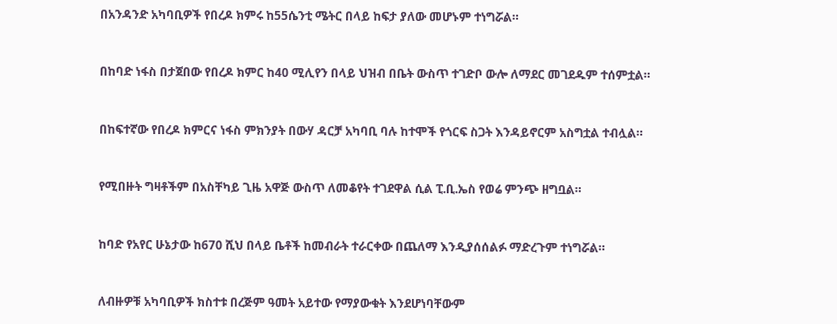በአንዳንድ አካባቢዎች የበረዶ ክምሩ ከ55ሴንቲ ሜትር በላይ ከፍታ ያለው መሆኑም ተነግሯል።


በከባድ ነፋስ በታጀበው የበረዶ ክምር ከ40 ሚሊየን በላይ ህዝብ በቤት ውስጥ ተገድቦ ውሎ ለማደር መገደዱም ተሰምቷል።


በከፍተኛው የበረዶ ክምርና ነፋስ ምክንያት በውሃ ዳርቻ አካባቢ ባሉ ከተሞች የጎርፍ ስጋት እንዳይኖርም አስግቷል ተብሏል።


የሚበዙት ግዛቶችም በአስቸካይ ጊዜ አዋጅ ውስጥ ለመቆየት ተገደዋል ሲል ፒ.ቢ.ኤስ የወሬ ምንጭ ዘግቧል።


ከባድ የአየር ሁኔታው ከ670 ሺህ በላይ ቤቶች ከመብራት ተራርቀው በጨለማ እንዲያሰሰልፉ ማድረጉም ተነግሯል።


ለብዙዎቹ አካባቢዎች ክስተቱ በረጅም ዓመት አይተው የማያውቁት እንደሆነባቸውም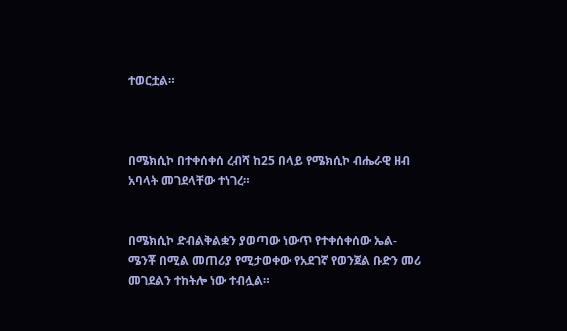ተወርቷል።



በሜክሲኮ በተቀሰቀሰ ረብሻ ከ25 በላይ የሜክሲኮ ብሔራዊ ዘብ አባላት መገደላቸው ተነገረ።


በሜክሲኮ ድብልቅልቋን ያወጣው ነውጥ የተቀሰቀሰው ኤል-ሜንቾ በሚል መጠሪያ የሚታወቀው የአደገኛ የወንጀል ቡድን መሪ መገደልን ተከትሎ ነው ተብሏል።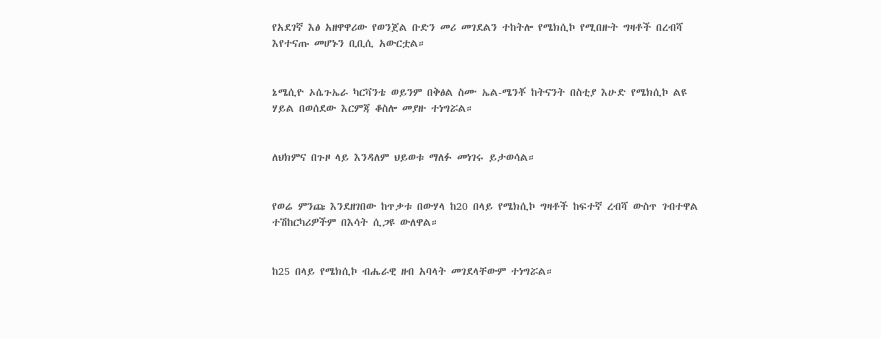የአደገኛ እፅ አዘዋዋሪው የወንጀል ቡድን መሪ መገደልን ተከትሎ የሜክሲኮ የሚበዙት ግዛቶች በረብሻ እየተናጡ መሆኑን ቢቢሲ አውርቷል።


ኔሜሲዮ ኦሴጉኤራ ካርቫንቴ ወይንም በቅፅል ስሙ ኤል-ሜንቾ ከትናንት በስቲያ እሁድ የሜክሲኮ ልዩ ሃይል በወሰደው እርምጃ ቆስሎ መያዙ ተነግሯል።


ለህክምና በጉዞ ላይ እንዳለም ህይወቱ ማለፉ መነገሩ ይታወሳል።


የወሬ ምንጩ እንደዘገበው ከጥቃቱ በውሃላ ከ20 በላይ የሜክሲኮ ግዛቶች ከፍተኛ ረብሻ ውስጥ ገብተዋል ተሽከርካሪዎችም በእሳት ሲጋዩ ውለዋል።


ከ25 በላይ የሜክሲኮ ብሔራዊ ዘብ አባላት መገደላቸውም ተነግሯል።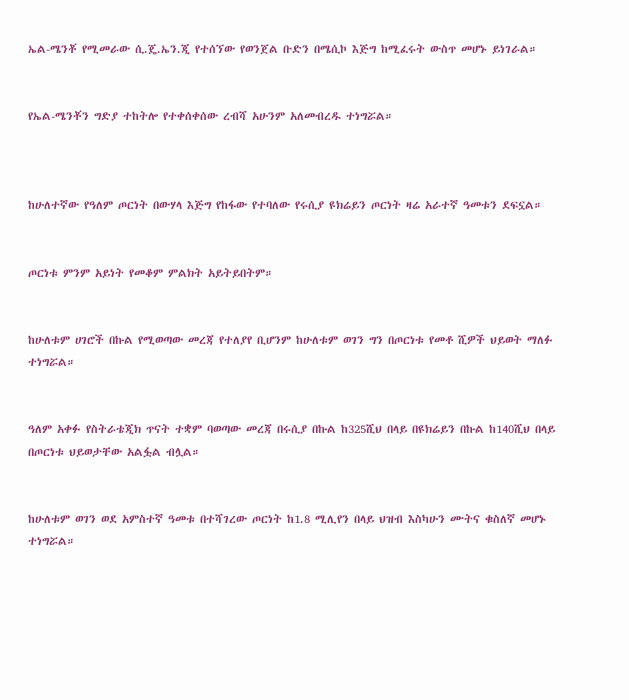ኤል-ሜንቾ የሚመራው ሲ.ጄ.ኤን.ጂ የተሰኘው የወንጀል ቡድን በሜሲኮ እጅግ ከሚፈሩት ውስጥ መሆኑ ይነገራል።


የኤል-ሜንቾን ግድያ ተከትሎ የተቀሰቀሰው ረብሻ አሁንም አለመብረዱ ተነግሯል።



ከሁለተኛው የዓለም ጦርነት በውሃላ እጅግ የከፋው የተባለው የሩሲያ ዩክሬይን ጦርነት ዛሬ አራተኛ ዓመቱን ደፍኗል።


ጦርነቱ ምንም አይነት የመቆም ምልክት አይትይበትም።


ከሁለቱም ሀገሮች በኩል የሚወጣው መረጃ የተለያየ ቢሆንም ከሁለቱም ወገን ግን በጦርነቱ የመቶ ሺዎች ህይወት ማለፉ ተነግሯል።


ዓለም አቀፉ የስትራቴጂክ ጥናት ተቋም ባወጣው መረጃ በሩሲያ በኩል ከ325ሺህ በላይ በዩክሬይን በኩል ከ140ሺህ በላይ በጦርነቱ ህይወታቸው አልፏል ብሏል።


ከሁለቱም ወገን ወደ አምስተኛ ዓመቱ በተሻገረው ጦርነት ከ1.8 ሚሊየን በላይ ህዝብ እስካሁን ሙትና ቁስለኛ መሆኑ ተነግሯል።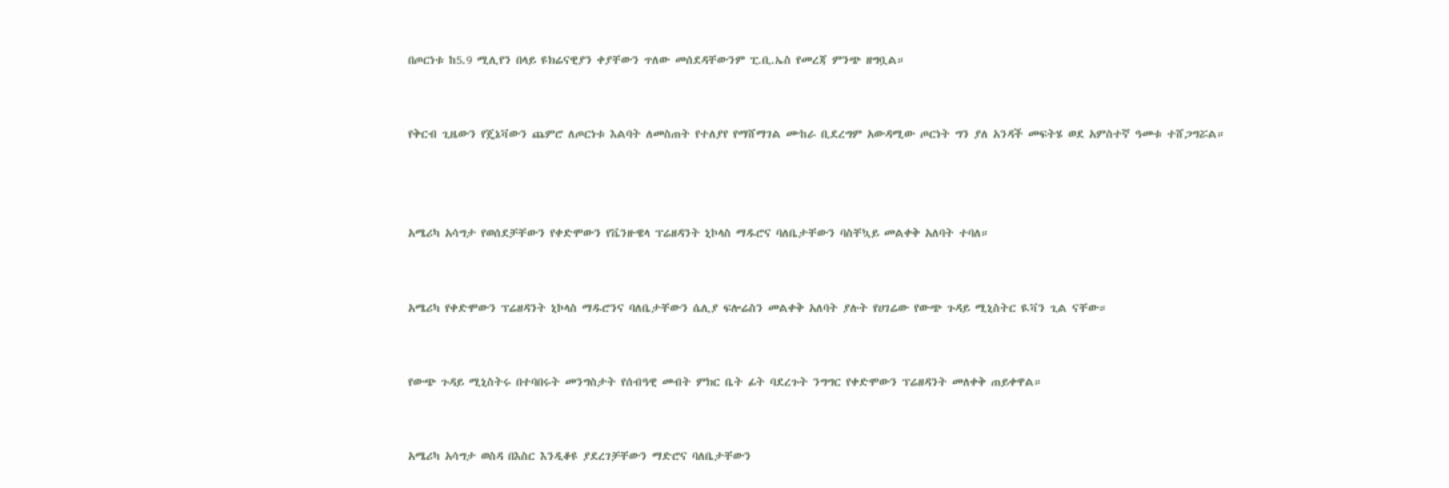በጦርነቱ ከ5.9 ሚሊየን በላይ ዩክሬናዊያን ቀያቸውን ጥለው መሰደዳቸውንም ፒ.ቢ.ኤስ የመረጃ ምንጭ ዘግቧል።


የቅርብ ጊዜውን የጄኔቫውን ጨምሮ ለጦርነቱ እልባት ለመስጠት የተለያየ የማሸማገል ሙከራ ቢደረግም አውዳሚው ጦርነት ግን ያለ አንዳች መፍትሄ ወደ አምስተኛ ዓመቱ ተሸጋግሯል።



አሜሪካ አሳግታ የወሰደቻቸውን የቀድሞውን የቬንዙዌላ ፕሬዘዳንት ኒኮላስ ማዱሮና ባለቤታቸውን ባስቸኳይ መልቀቅ አለባት ተባለ።


አሜሪካ የቀድሞውን ፕሬዘዳንት ኒኮላስ ማዱሮንና ባለቤታቸውን ሴሊያ ፍሎሬስን መልቀቅ አለባት ያሉት የሀገሬው የውጭ ጉዳይ ሚኒስትር ዪቫን ጊል ናቸው።


የውጭ ጉዳይ ሚኒስትሩ በተባበሩት መንግስታት የሰብዓዊ መብት ምክር ቤት ፊት ባደረጉት ንግግር የቀድሞውን ፕሬዘዳንት መለቀቅ ጠይቀዋል።


አሜሪካ አሳግታ ወስዳ በእስር እንዲቆዩ ያደረገቻቸውን ማድሮና ባለቤታቸውን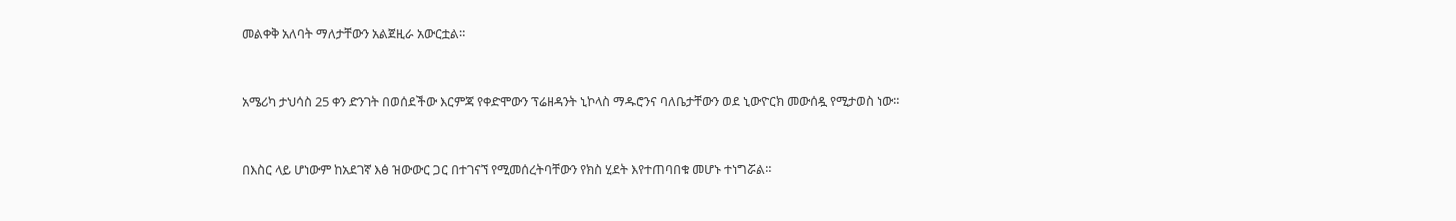መልቀቅ አለባት ማለታቸውን አልጀዚራ አውርቷል።


አሜሪካ ታህሳስ 25 ቀን ድንገት በወሰደችው እርምጃ የቀድሞውን ፕሬዘዳንት ኒኮላስ ማዱሮንና ባለቤታቸውን ወደ ኒውዮርክ መውሰዷ የሚታወስ ነው።


በእስር ላይ ሆነውም ከአደገኛ እፅ ዝውውር ጋር በተገናኘ የሚመሰረትባቸውን የክስ ሂደት እየተጠባበቁ መሆኑ ተነግሯል።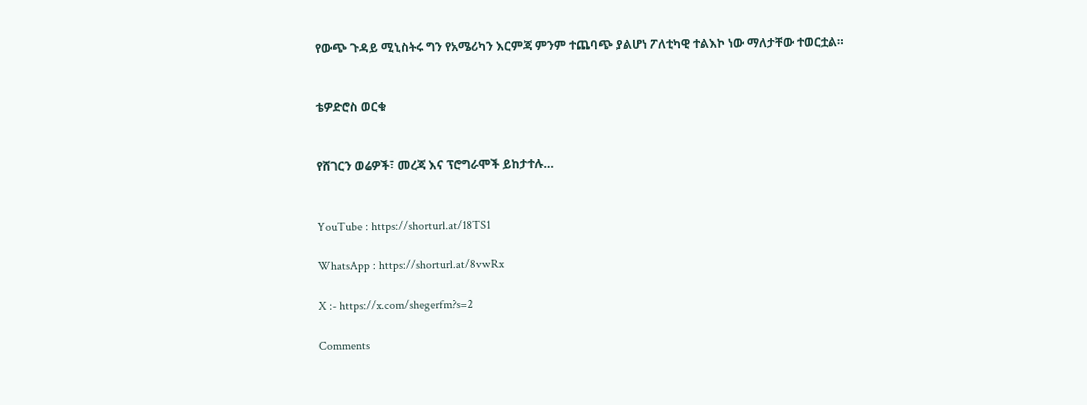የውጭ ጉዳይ ሚኒስትሩ ግን የአሜሪካን እርምጃ ምንም ተጨባጭ ያልሆነ ፖለቲካዊ ተልእኮ ነው ማለታቸው ተወርቷል።


ቴዎድሮስ ወርቁ


የሸገርን ወሬዎች፣ መረጃ እና ፕሮግራሞች ይከታተሉ…


YouTube : https://shorturl.at/18TS1

WhatsApp : https://shorturl.at/8vwRx

X :- https://x.com/shegerfm?s=2

Comments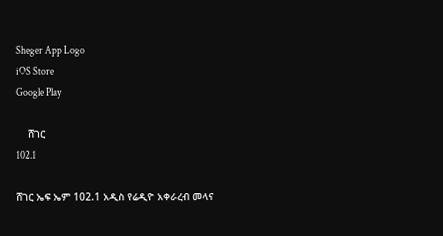Sheger App Logo
iOS Store
Google Play

    ሸገር
102.1

ሸገር ኤፍ ኤም 102.1 አዲስ የሬዲዮ አቀራረብ መላና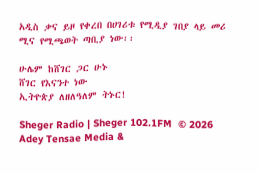አዲስ ቃና ይዞ የቀረበ በሀገሪቱ የሚዲያ ገበያ ላይ መሪ ሚና የሚጫወት ጣቢያ ነው፡፡

ሁሌም ከሸገር ጋር ሁኑ
ሸገር የእናንተ ነው
ኢትዮጵያ ለዘለዓለም ትኑር!

Sheger Radio | Sheger 102.1FM  © 2026 Adey Tensae Media &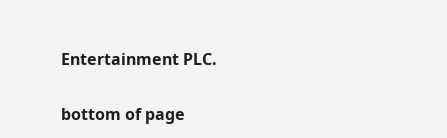Entertainment PLC.

bottom of page